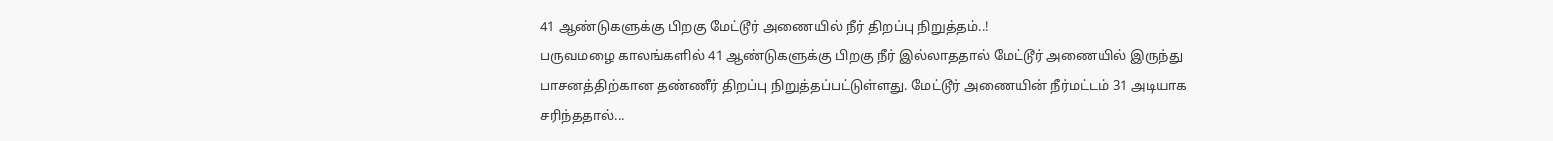41 ஆண்டுகளுக்கு பிறகு மேட்டூர் அணையில் நீர் திறப்பு நிறுத்தம்..!
பருவமழை காலங்களில் 41 ஆண்டுகளுக்கு பிறகு நீர் இல்லாததால் மேட்டூர் அணையில் இருந்து பாசனத்திற்கான தண்ணீர் திறப்பு நிறுத்தப்பட்டுள்ளது. மேட்டூர் அணையின் நீர்மட்டம் 31 அடியாக சரிந்ததால்...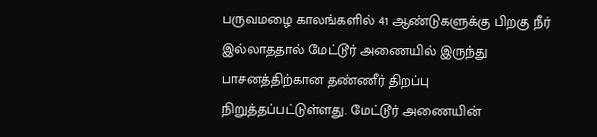பருவமழை காலங்களில் 41 ஆண்டுகளுக்கு பிறகு நீர் இல்லாததால் மேட்டூர் அணையில் இருந்து பாசனத்திற்கான தண்ணீர் திறப்பு நிறுத்தப்பட்டுள்ளது. மேட்டூர் அணையின்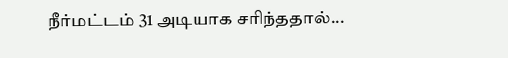நீர்மட்டம் 31 அடியாக சரிந்ததால்...